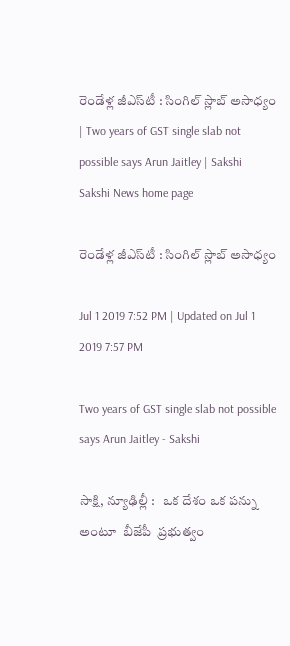రెండేళ్ల జీఎస్‌టీ : సింగిల్‌ స్లాబ్‌ అసాధ్యం | Two years of GST single slab not possible says Arun Jaitley | Sakshi
Sakshi News home page

రెండేళ్ల జీఎస్‌టీ : సింగిల్‌ స్లాబ్‌ అసాధ్యం

Jul 1 2019 7:52 PM | Updated on Jul 1 2019 7:57 PM

Two years of GST single slab not possible says Arun Jaitley - Sakshi

సాక్షి, న్యూఢిల్లీ :   ఒక దేశం ఒక పన్ను అంటూ  బీజేపీ  ప్రభుత్వం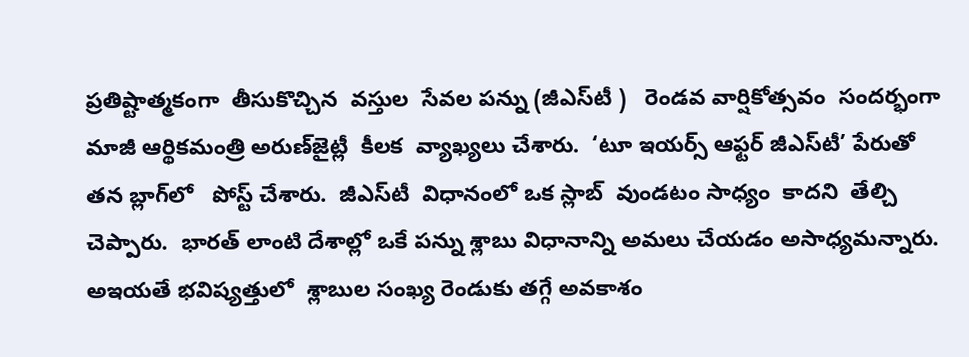ప్రతిష్టాత్మకంగా  తీసుకొచ్చిన  వస్తుల  సేవల పన్ను (జీఎస్‌టీ )   రెండవ వార్షికోత్సవం  సందర్భంగా మాజీ ఆర్థికమంత్రి అరుణ్‌జైట్లీ  కీలక  వ్యాఖ్యలు చేశారు.  ‘టూ ఇయర్స్‌ ఆఫ్టర్‌ జీఎస్‌టీ’ పేరుతో తన బ్లాగ్‌లో   పోస్ట్‌ చేశారు.  జీఎస్‌టీ  విధానంలో ఒక స్లాబ్‌  వుండటం సాధ్యం  కాదని  తేల్చి  చెప్పారు.  భారత్‌ లాంటి దేశాల్లో ఒకే పన్ను శ్లాబు విధానాన్ని అమలు చేయడం అసాధ్యమన్నారు.  అఇయతే భవిష్యత్తులో  శ్లాబుల సంఖ్య రెండుకు తగ్గే అవకాశం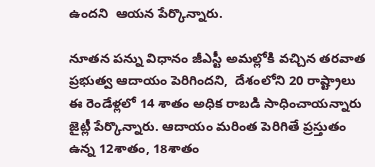ఉందని  ఆయన పేర్కొన్నారు.

నూతన పన్ను విధానం జీఎస్టీ అమల్లోకి వచ్చిన తరవాత ప్రభుత్వ ఆదాయం పెరిగిందని,  దేశంలోని 20 రాష్ట్రాలు ఈ రెండేళ్లలో 14 శాతం అధిక రాబడి సాధించాయన్నారు జైట్లీ పేర్కొన్నారు. ఆదాయం మరింత పెరిగితే ప్రస్తుతం ఉన్న 12శాతం, 18శాతం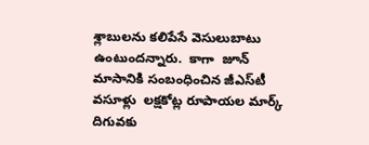శ్లాబులను కలిపేసే వెసులుబాటు ఉంటుందన్నారు.  కాగా  జూన్‌ మాసానికి సంబంధించిన జీఎస్‌టీ  వసూళ్లు  లక్షకోట్ల రూపాయల మార్క్‌ దిగువకు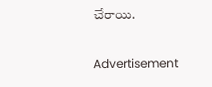చేరాయి.

Advertisement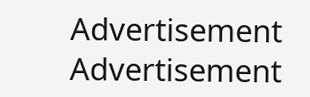Advertisement
Advertisement